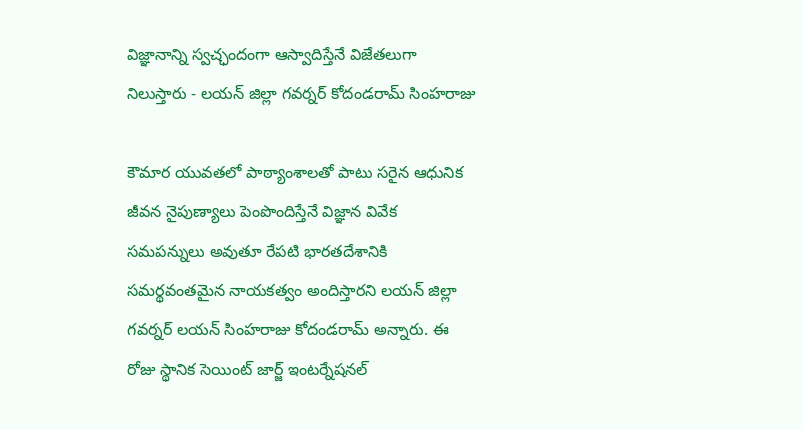విజ్ఞానాన్ని స్వచ్ఛందంగా ఆస్వాదిస్తేనే విజేతలుగా నిలుస్తారు - లయన్‌ జిల్లా గవర్నర్ కోదండరామ్ సింహరాజు

కౌమార యువతలో పాఠ్యాంశాలతో పాటు సరైన ఆధునిక జీవన నైపుణ్యాలు పెంపొందిస్తేనే విజ్ఞాన వివేక సమపన్నులు అవుతూ రేపటి భారతదేశానికి సమర్థవంతమైన నాయకత్వం అందిస్తారని లయన్‌ జిల్లా గవర్నర్‌ లయన్‌ సింహరాజు కోదండరామ్ అన్నారు. ఈ రోజు స్థానిక సెయింట్ జార్జ్ ఇంటర్నేషనల్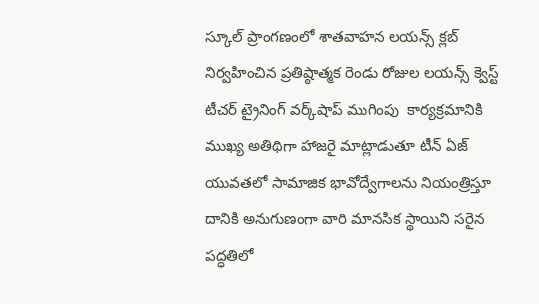స్కూల్ ప్రాంగణంలో శాతవాహన లయన్స్ క్లబ్‌ నిర్వహించిన ప్రతిష్ఠాత్మక రెండు రోజుల లయన్స్‌ క్వెస్ట్‌ టీచర్‌ ట్రైనింగ్ వర్క్‌షాప్ ముగింపు ‌ కార్యక్రమానికి ముఖ్య అతిథిగా హాజరై మాట్లాడుతూ టీన్‌ ఏజ్ యువతలో సామాజిక భావోద్వేగాలను నియంత్రిస్తూ దానికి అనుగుణంగా వారి మానసిక స్థాయిని సరైన పద్ధతిలో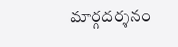మార్గదర్శనం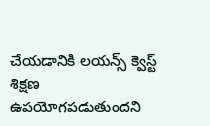చేయడానికి లయన్స్‌ క్వెస్ట్‌ శిక్షణ ఉపయోగపడుతుందని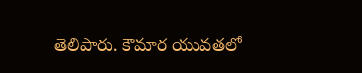తెలిపారు. కౌమార యువతలో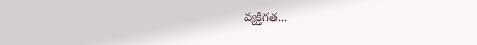వ్యక్తిగత...